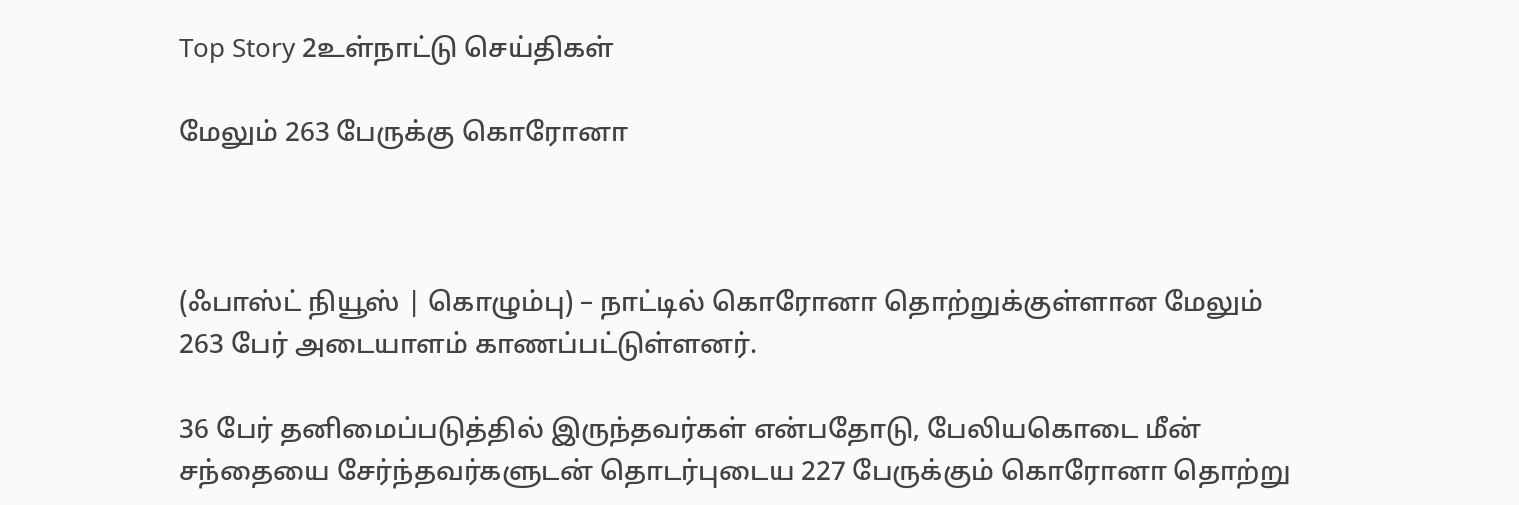Top Story 2உள்நாட்டு செய்திகள்

மேலும் 263 பேருக்கு கொரோனா



(ஃபாஸ்ட் நியூஸ் | கொழும்பு) – நாட்டில் கொரோனா தொற்றுக்குள்ளான மேலும் 263 பேர் அடையாளம் காணப்பட்டுள்ளனர்.

36 பேர் தனிமைப்படுத்தில் இருந்தவர்கள் என்பதோடு, பேலியகொடை மீன் சந்தையை சேர்ந்தவர்களுடன் தொடர்புடைய 227 பேருக்கும் கொரோனா தொற்று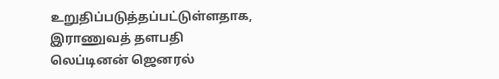உறுதிப்படுத்தப்பட்டுள்ளதாக, இராணுவத் தளபதி லெப்டினன் ஜெனரல்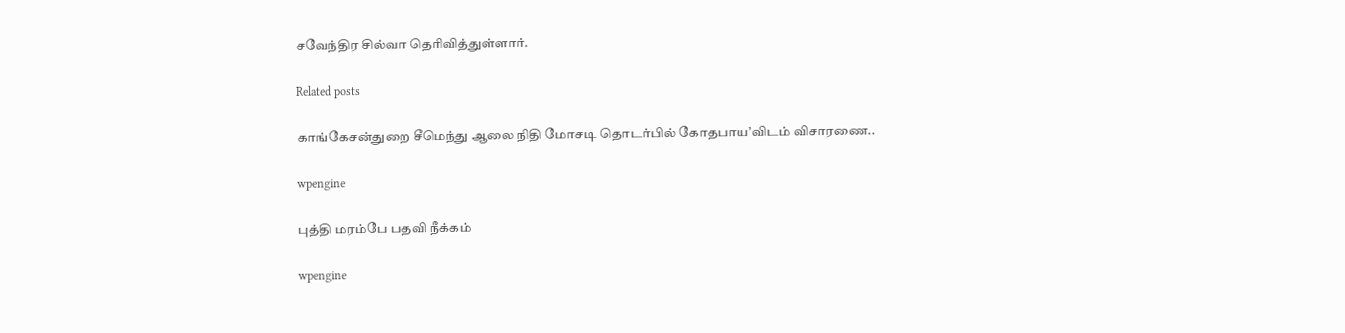சவேந்திர சில்வா தெரிவித்துள்ளார்.

Related posts

காங்கேசன்துறை சீமெந்து ஆலை நிதி மோசடி தொடர்பில் கோதபாய’விடம் விசாரணை..

wpengine

புத்தி மரம்பே பதவி நீக்கம்

wpengine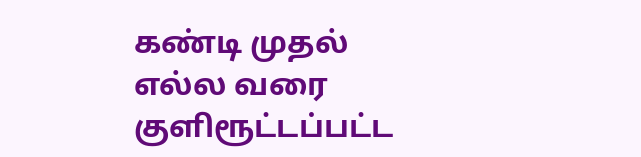கண்டி முதல் எல்ல வரை குளிரூட்டப்பட்ட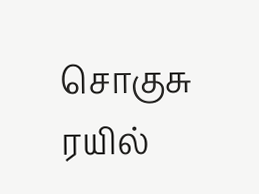சொகுசு ரயில்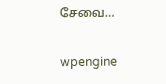சேவை…

wpengine